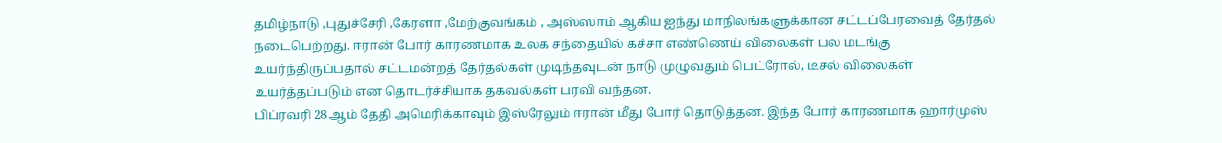தமிழ்நாடு ,புதுச்சேரி ,கேரளா ,மேற்குவங்கம் , அஸ்ஸாம் ஆகிய ஐந்து மாநிலங்களுக்கான சட்டப்பேரவைத் தேர்தல் நடைபெற்றது. ஈரான் போர் காரணமாக உலக சந்தையில் கச்சா எண்ணெய் விலைகள் பல மடங்கு உயர்ந்திருப்பதால் சட்டமன்றத் தேர்தல்கள் முடிந்தவுடன் நாடு முழுவதும் பெட்ரோல், டீசல் விலைகள் உயர்த்தப்படும் என தொடர்ச்சியாக தகவல்கள் பரவி வந்தன.
பிப்ரவரி 28ஆம் தேதி அமெரிக்காவும் இஸ்ரேலும் ஈரான் மீது போர் தொடுத்தன. இந்த போர் காரணமாக ஹார்முஸ்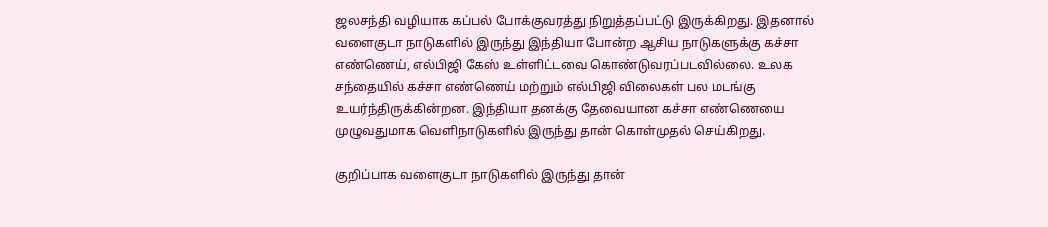ஜலசந்தி வழியாக கப்பல் போக்குவரத்து நிறுத்தப்பட்டு இருக்கிறது. இதனால் வளைகுடா நாடுகளில் இருந்து இந்தியா போன்ற ஆசிய நாடுகளுக்கு கச்சா எண்ணெய், எல்பிஜி கேஸ் உள்ளிட்டவை கொண்டுவரப்படவில்லை. உலக சந்தையில் கச்சா எண்ணெய் மற்றும் எல்பிஜி விலைகள் பல மடங்கு உயர்ந்திருக்கின்றன. இந்தியா தனக்கு தேவையான கச்சா எண்ணெயை முழுவதுமாக வெளிநாடுகளில் இருந்து தான் கொள்முதல் செய்கிறது.

குறிப்பாக வளைகுடா நாடுகளில் இருந்து தான்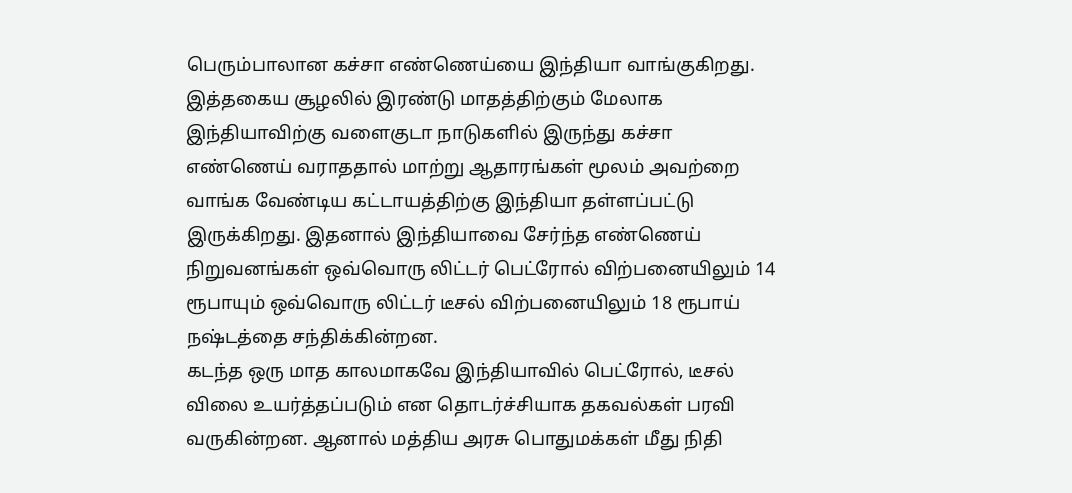பெரும்பாலான கச்சா எண்ணெய்யை இந்தியா வாங்குகிறது. இத்தகைய சூழலில் இரண்டு மாதத்திற்கும் மேலாக இந்தியாவிற்கு வளைகுடா நாடுகளில் இருந்து கச்சா எண்ணெய் வராததால் மாற்று ஆதாரங்கள் மூலம் அவற்றை வாங்க வேண்டிய கட்டாயத்திற்கு இந்தியா தள்ளப்பட்டு இருக்கிறது. இதனால் இந்தியாவை சேர்ந்த எண்ணெய் நிறுவனங்கள் ஒவ்வொரு லிட்டர் பெட்ரோல் விற்பனையிலும் 14 ரூபாயும் ஒவ்வொரு லிட்டர் டீசல் விற்பனையிலும் 18 ரூபாய் நஷ்டத்தை சந்திக்கின்றன.
கடந்த ஒரு மாத காலமாகவே இந்தியாவில் பெட்ரோல், டீசல் விலை உயர்த்தப்படும் என தொடர்ச்சியாக தகவல்கள் பரவி வருகின்றன. ஆனால் மத்திய அரசு பொதுமக்கள் மீது நிதி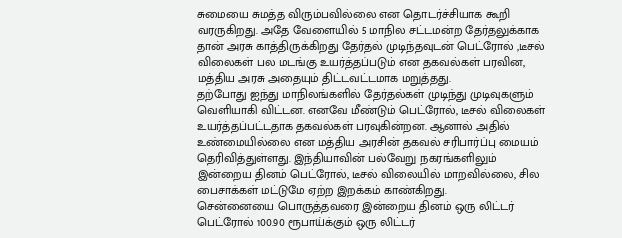சுமையை சுமத்த விரும்பவில்லை என தொடர்ச்சியாக கூறி வரருகிறது. அதே வேளையில் 5 மாநில சட்டமன்ற தேர்தலுக்காக தான் அரசு காத்திருக்கிறது தேர்தல் முடிந்தவுடன் பெட்ரோல் ,டீசல் விலைகள் பல மடங்கு உயர்த்தப்படும் என தகவல்கள் பரவின, மத்திய அரசு அதையும் திட்டவட்டமாக மறுத்தது.
தற்போது ஐந்து மாநிலங்களில் தேர்தல்கள் முடிந்து முடிவுகளும் வெளியாகி விட்டன. எனவே மீண்டும் பெட்ரோல், டீசல் விலைகள் உயர்த்தப்பட்டதாக தகவல்கள் பரவுகின்றன. ஆனால் அதில் உண்மையில்லை என மத்திய அரசின் தகவல் சரிபார்ப்பு மையம் தெரிவித்துள்ளது. இந்தியாவின் பல்வேறு நகரங்களிலும் இன்றைய தினம் பெட்ரோல், டீசல் விலையில் மாறவில்லை, சில பைசாக்கள் மட்டுமே ஏற்ற இறக்கம் காண்கிறது.
சென்னையை பொருத்தவரை இன்றைய தினம் ஒரு லிட்டர் பெட்ரோல் 100.90 ரூபாய்க்கும் ஒரு லிட்டர்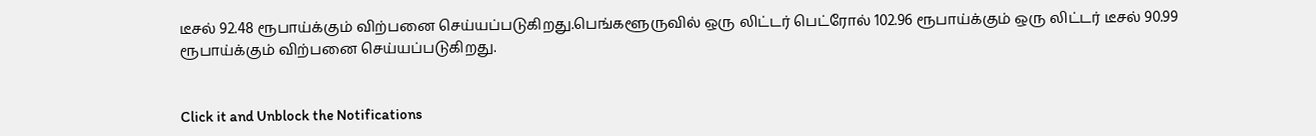டீசல் 92.48 ரூபாய்க்கும் விற்பனை செய்யப்படுகிறது.பெங்களூருவில் ஒரு லிட்டர் பெட்ரோல் 102.96 ரூபாய்க்கும் ஒரு லிட்டர் டீசல் 90.99 ரூபாய்க்கும் விற்பனை செய்யப்படுகிறது.


Click it and Unblock the Notifications